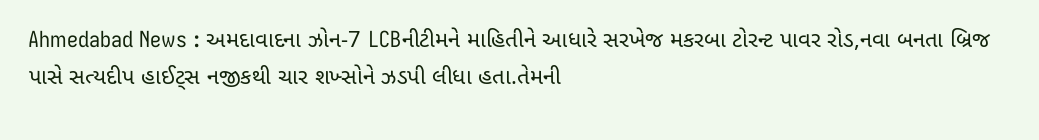Ahmedabad News : અમદાવાદના ઝોન-7 LCBનીટીમને માહિતીને આધારે સરખેજ મકરબા ટોરન્ટ પાવર રોડ,નવા બનતા બ્રિજ પાસે સત્યદીપ હાઈટ્સ નજીકથી ચાર શખ્સોને ઝડપી લીધા હતા.તેમની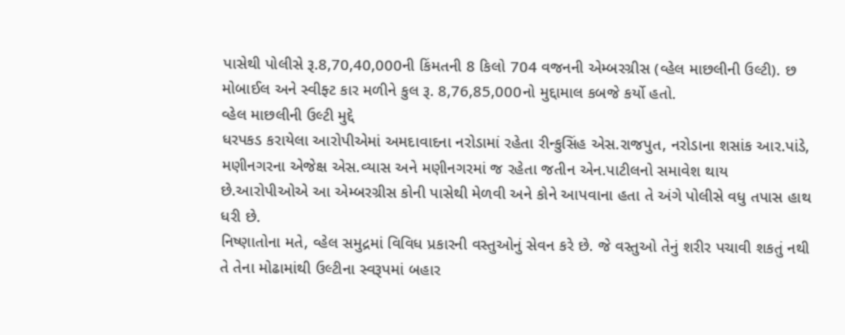પાસેથી પોલીસે રૂ.8,70,40,000ની કિંમતની 8 કિલો 704 વજનની એમ્બરગ્રીસ (વ્હેલ માછલીની ઉલ્ટી). છ મોબાઈલ અને સ્વીફ્ટ કાર મળીને કુલ રૂ. 8,76,85,000નો મુદ્દામાલ કબજે કર્યો હતો.
વ્હેલ માછલીની ઉલ્ટી મુદ્દે
ધરપકડ કરાયેલા આરોપીએમાં અમદાવાદના નરોડામાં રહેતા રીન્કુસિંહ એસ.રાજપુત, નરોડાના શસાંક આર.પાંડે, મણીનગરના એજેક્ષ એસ.વ્યાસ અને મણીનગરમાં જ રહેતા જતીન એન.પાટીલનો સમાવેશ થાય છે.આરોપીઓએ આ એમ્બરગ્રીસ કોની પાસેથી મેળવી અને કોને આપવાના હતા તે અંગે પોલીસે વધુ તપાસ હાથ ધરી છે.
નિષ્ણાતોના મતે, વ્હેલ સમુદ્રમાં વિવિધ પ્રકારની વસ્તુઓનું સેવન કરે છે. જે વસ્તુઓ તેનું શરીર પચાવી શકતું નથી તે તેના મોઢામાંથી ઉલ્ટીના સ્વરૂપમાં બહાર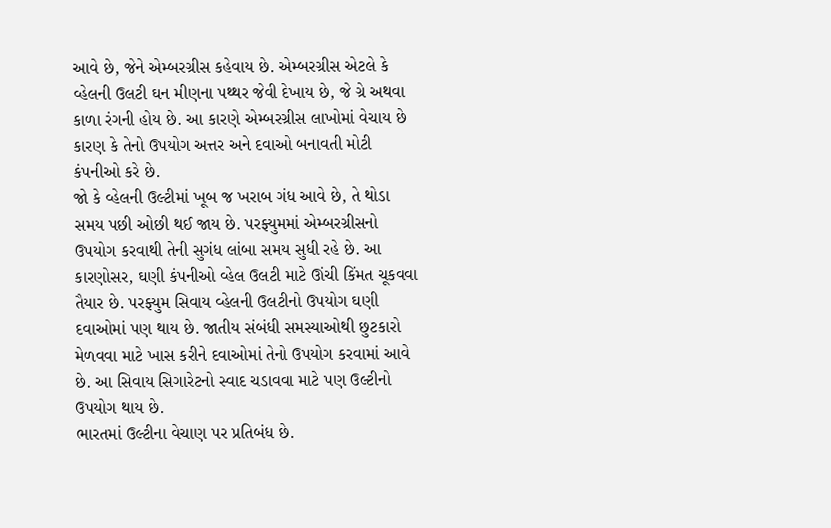આવે છે, જેને એમ્બરગ્રીસ કહેવાય છે. એમ્બરગ્રીસ એટલે કે વ્હેલની ઉલટી ઘન મીણના પથ્થર જેવી દેખાય છે, જે ગ્રે અથવા કાળા રંગની હોય છે. આ કારણે એમ્બરગ્રીસ લાખોમાં વેચાય છે કારણ કે તેનો ઉપયોગ અત્તર અને દવાઓ બનાવતી મોટી કંપનીઓ કરે છે.
જો કે વ્હેલની ઉલ્ટીમાં ખૂબ જ ખરાબ ગંધ આવે છે, તે થોડા સમય પછી ઓછી થઈ જાય છે. પરફ્યુમમાં એમ્બરગ્રીસનો ઉપયોગ કરવાથી તેની સુગંધ લાંબા સમય સુધી રહે છે. આ કારણોસર, ઘણી કંપનીઓ વ્હેલ ઉલટી માટે ઊંચી કિંમત ચૂકવવા તૈયાર છે. પરફ્યુમ સિવાય વ્હેલની ઉલટીનો ઉપયોગ ઘણી દવાઓમાં પણ થાય છે. જાતીય સંબંધી સમસ્યાઓથી છુટકારો મેળવવા માટે ખાસ કરીને દવાઓમાં તેનો ઉપયોગ કરવામાં આવે છે. આ સિવાય સિગારેટનો સ્વાદ ચડાવવા માટે પણ ઉલ્ટીનો ઉપયોગ થાય છે.
ભારતમાં ઉલ્ટીના વેચાણ પર પ્રતિબંધ છે.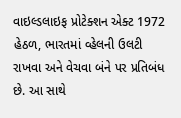વાઇલ્ડલાઇફ પ્રોટેક્શન એક્ટ 1972 હેઠળ, ભારતમાં વ્હેલની ઉલટી રાખવા અને વેચવા બંને પર પ્રતિબંધ છે. આ સાથે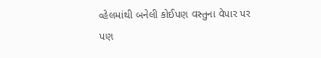વ્હેલમાંથી બનેલી કોઈપણ વસ્તુના વેપાર પર પણ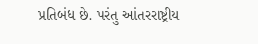પ્રતિબંધ છે. પરંતુ આંતરરાષ્ટ્રીય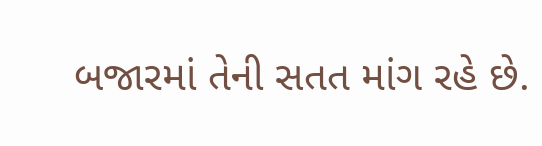બજારમાં તેની સતત માંગ રહે છે.